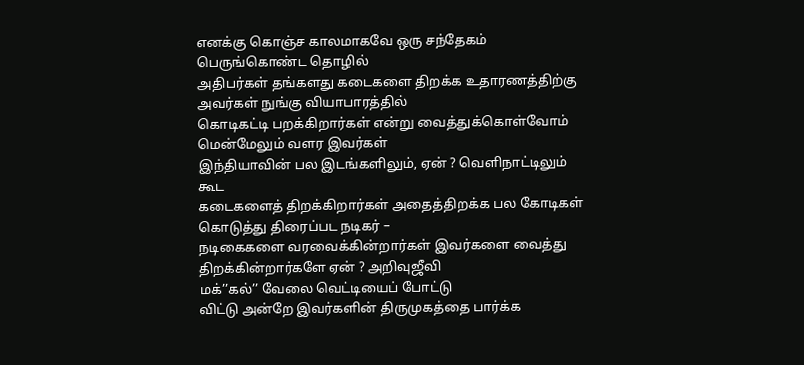எனக்கு கொஞ்ச காலமாகவே ஒரு சந்தேகம் பெருங்கொண்ட தொழில்
அதிபர்கள் தங்களது கடைகளை திறக்க உதாரணத்திற்கு அவர்கள் நுங்கு வியாபாரத்தில்
கொடிகட்டி பறக்கிறார்கள் என்று வைத்துக்கொள்வோம் மென்மேலும் வளர இவர்கள்
இந்தியாவின் பல இடங்களிலும், ஏன் ? வெளிநாட்டிலும் கூட
கடைகளைத் திறக்கிறார்கள் அதைத்திறக்க பல கோடிகள் கொடுத்து திரைப்பட நடிகர் –
நடிகைகளை வரவைக்கின்றார்கள் இவர்களை வைத்து திறக்கின்றார்களே ஏன் ? அறிவுஜீவி
மக்’’கல்’’ வேலை வெட்டியைப் போட்டு
விட்டு அன்றே இவர்களின் திருமுகத்தை பார்க்க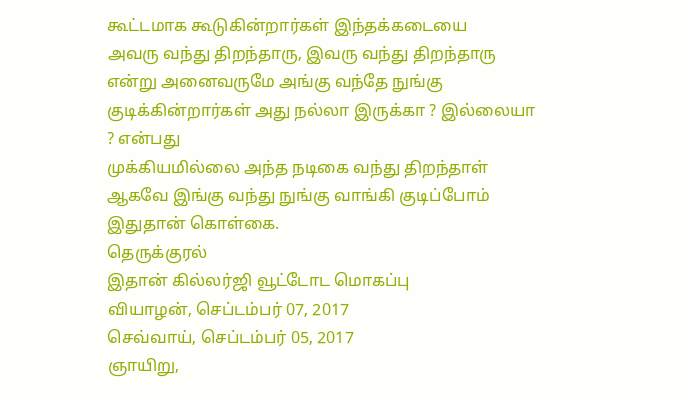கூட்டமாக கூடுகின்றார்கள் இந்தக்கடையை
அவரு வந்து திறந்தாரு, இவரு வந்து திறந்தாரு என்று அனைவருமே அங்கு வந்தே நுங்கு
குடிக்கின்றார்கள் அது நல்லா இருக்கா ? இல்லையா ? என்பது
முக்கியமில்லை அந்த நடிகை வந்து திறந்தாள் ஆகவே இங்கு வந்து நுங்கு வாங்கி குடிப்போம்
இதுதான் கொள்கை.
தெருக்குரல்
இதான் கில்லர்ஜி வூட்டோட மொகப்பு
வியாழன், செப்டம்பர் 07, 2017
செவ்வாய், செப்டம்பர் 05, 2017
ஞாயிறு,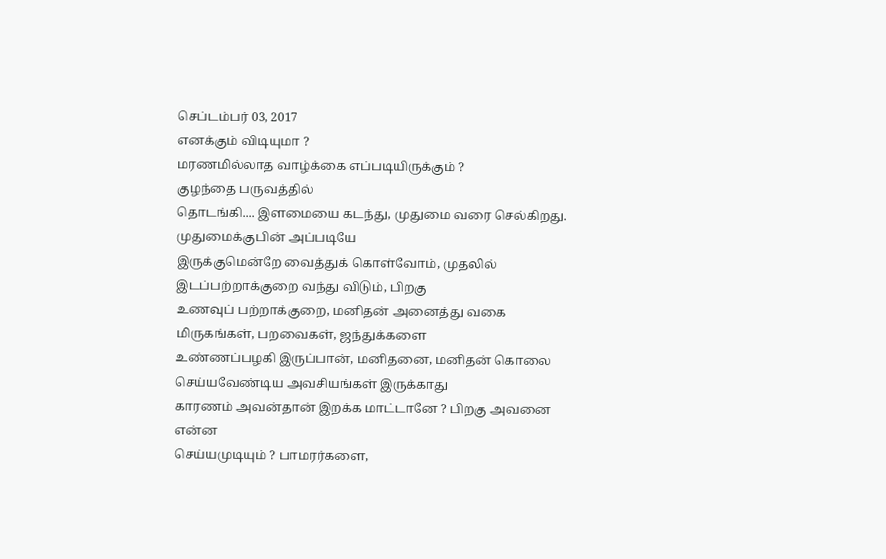செப்டம்பர் 03, 2017
எனக்கும் விடியுமா ?
மரணமில்லாத வாழ்க்கை எப்படியிருக்கும் ?
குழந்தை பருவத்தில்
தொடங்கி.... இளமையை கடந்து, முதுமை வரை செல்கிறது. முதுமைக்குபின் அப்படியே
இருக்குமென்றே வைத்துக் கொள்வோம், முதலில் இடப்பற்றாக்குறை வந்து விடும், பிறகு
உணவுப் பற்றாக்குறை, மனிதன் அனைத்து வகை மிருகங்கள், பறவைகள், ஜந்துக்களை
உண்ணப்பழகி இருப்பான், மனிதனை, மனிதன் கொலை செய்யவேண்டிய அவசியங்கள் இருக்காது
காரணம் அவன்தான் இறக்க மாட்டானே ? பிறகு அவனை என்ன
செய்யமுடியும் ? பாமரர்களை,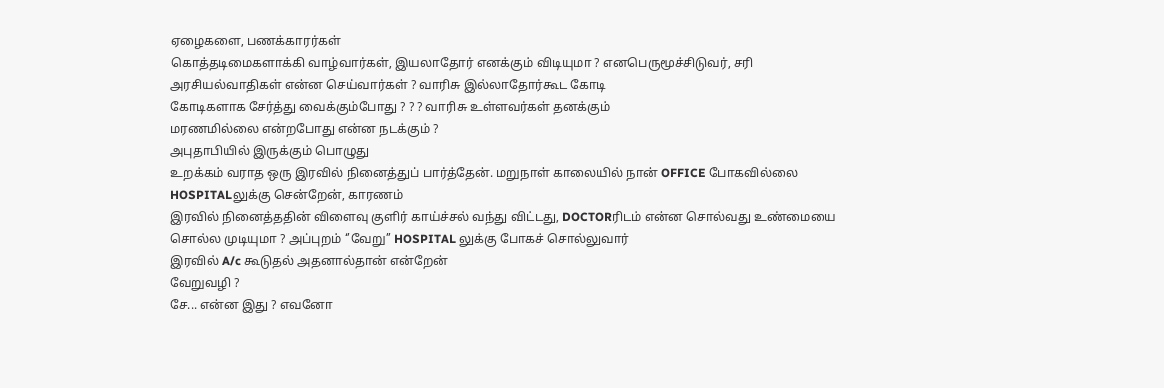ஏழைகளை, பணக்காரர்கள்
கொத்தடிமைகளாக்கி வாழ்வார்கள், இயலாதோர் எனக்கும் விடியுமா ? எனபெருமூச்சிடுவர், சரி
அரசியல்வாதிகள் என்ன செய்வார்கள் ? வாரிசு இல்லாதோர்கூட கோடி
கோடிகளாக சேர்த்து வைக்கும்போது ? ? ? வாரிசு உள்ளவர்கள் தனக்கும்
மரணமில்லை என்றபோது என்ன நடக்கும் ?
அபுதாபியில் இருக்கும் பொழுது
உறக்கம் வராத ஒரு இரவில் நினைத்துப் பார்த்தேன். மறுநாள் காலையில் நான் OFFICE போகவில்லை HOSPITALலுக்கு சென்றேன், காரணம்
இரவில் நினைத்ததின் விளைவு குளிர் காய்ச்சல் வந்து விட்டது, DOCTORரிடம் என்ன சொல்வது உண்மையை
சொல்ல முடியுமா ? அப்புறம் ‘’வேறு’’ HOSPITAL லுக்கு போகச் சொல்லுவார்
இரவில் A/c கூடுதல் அதனால்தான் என்றேன்
வேறுவழி ?
சே... என்ன இது ? எவனோ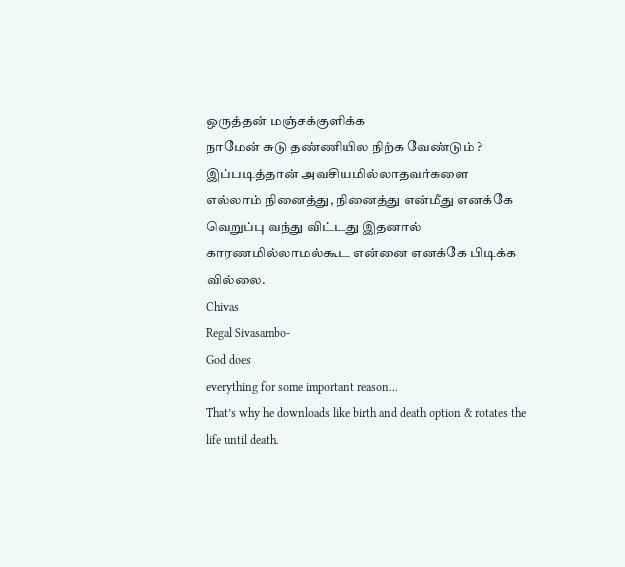ஒருத்தன் மஞ்சக்குளிக்க
நாமேன் சுடு தண்ணியில நிற்க வேண்டும் ? இப்படித்தான் அவசியமில்லாதவர்களை
எல்லாம் நினைத்து, நினைத்து என்மீது எனக்கே வெறுப்பு வந்து விட்டது இதனால்
காரணமில்லாமல்கூட என்னை எனக்கே பிடிக்க வில்லை.
Chivas
Regal Sivasambo-
God does
everything for some important reason...
That’s why he downloads like birth and death option & rotates the
life until death.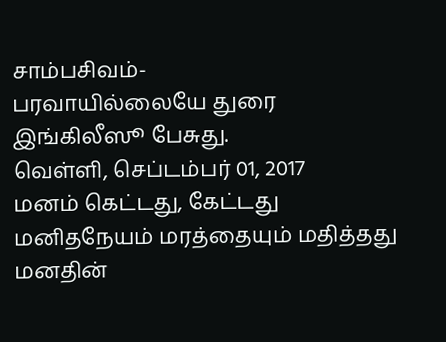சாம்பசிவம்-
பரவாயில்லையே துரை இங்கிலீஸூ பேசுது.
வெள்ளி, செப்டம்பர் 01, 2017
மனம் கெட்டது, கேட்டது
மனிதநேயம் மரத்தையும் மதித்தது
மனதின்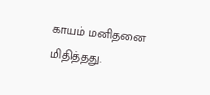காயம் மனிதனை மிதித்தது.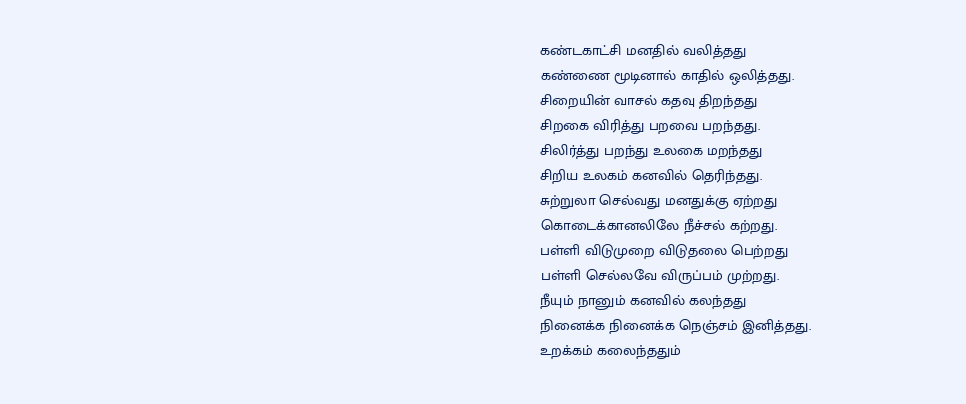கண்டகாட்சி மனதில் வலித்தது
கண்ணை மூடினால் காதில் ஒலித்தது.
சிறையின் வாசல் கதவு திறந்தது
சிறகை விரித்து பறவை பறந்தது.
சிலிர்த்து பறந்து உலகை மறந்தது
சிறிய உலகம் கனவில் தெரிந்தது.
சுற்றுலா செல்வது மனதுக்கு ஏற்றது
கொடைக்கானலிலே நீச்சல் கற்றது.
பள்ளி விடுமுறை விடுதலை பெற்றது
பள்ளி செல்லவே விருப்பம் முற்றது.
நீயும் நானும் கனவில் கலந்தது
நினைக்க நினைக்க நெஞ்சம் இனித்தது.
உறக்கம் கலைந்ததும்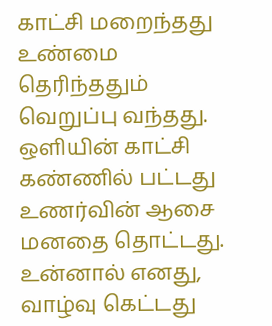காட்சி மறைந்தது
உண்மை தெரிந்ததும் வெறுப்பு வந்தது.
ஒளியின் காட்சி கண்ணில் பட்டது
உணர்வின் ஆசை மனதை தொட்டது.
உன்னால் எனது, வாழ்வு கெட்டது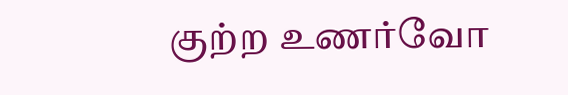குற்ற உணர்வோ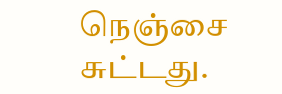நெஞ்சை சுட்டது.